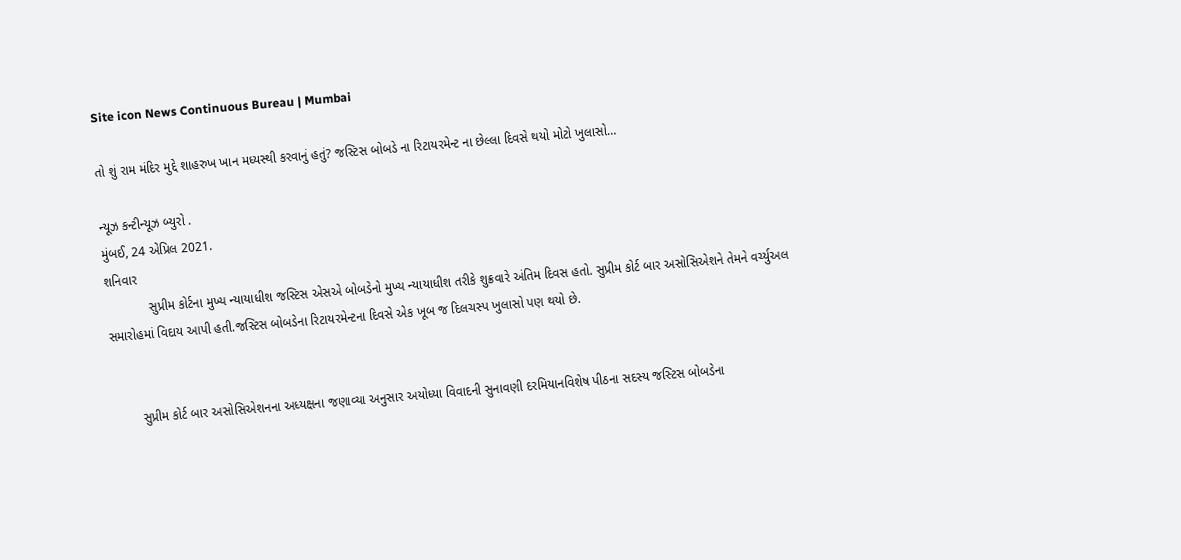Site icon News Continuous Bureau | Mumbai

તો શું રામ મંદિર મુદ્દે શાહરુખ ખાન મધ્યસ્થી કરવાનું હતું? જસ્ટિસ બોબડે ના રિટાયરમેન્ટ ના છેલ્લા દિવસે થયો મોટો ખુલાસો…

ન્યૂઝ કન્ટીન્યૂઝ બ્યુરો .
મુંબઈ, 24 એપ્રિલ 2021.
શનિવાર
            સુપ્રીમ કોર્ટના મુખ્ય ન્યાયાધીશ જસ્ટિસ એસએ બોબડેનો મુખ્ય ન્યાયાધીશ તરીકે શુક્રવારે અંતિમ દિવસ હતો. સુપ્રીમ કોર્ટ બાર અસોસિએશને તેમને વર્ચ્યુઅલ સમારોહમાં વિદાય આપી હતી.જસ્ટિસ બોબડેના રિટાયરમેન્ટના દિવસે એક ખૂબ જ દિલચસ્પ ખુલાસો પણ થયો છે.


        સુપ્રીમ કોર્ટ બાર અસોસિએશનના અધ્યક્ષના જણાવ્યા અનુસાર અયોધ્યા વિવાદની સુનાવણી દરમિયાનવિશેષ પીઠના સદસ્ય જસ્ટિસ બોબડેના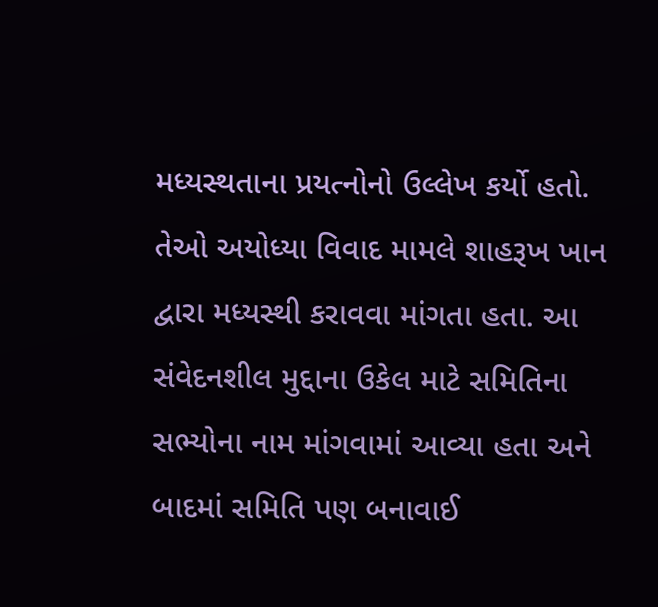મધ્યસ્થતાના પ્રયત્નોનો ઉલ્લેખ કર્યો હતો. તેઓ અયોધ્યા વિવાદ મામલે શાહરૂખ ખાન દ્વારા મધ્યસ્થી કરાવવા માંગતા હતા. આ સંવેદનશીલ મુદ્દાના ઉકેલ માટે સમિતિના સભ્યોના નામ માંગવામાં આવ્યા હતા અને બાદમાં સમિતિ પણ બનાવાઈ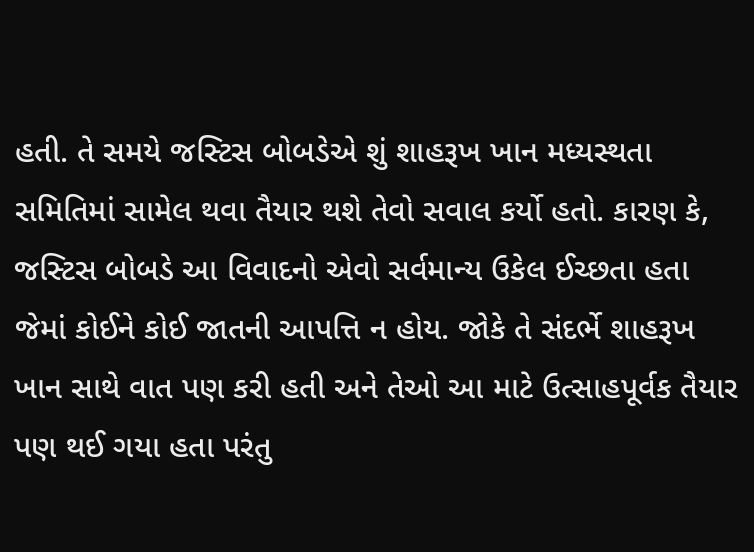હતી. તે સમયે જસ્ટિસ બોબડેએ શું શાહરૂખ ખાન મધ્યસ્થતા સમિતિમાં સામેલ થવા તૈયાર થશે તેવો સવાલ કર્યો હતો. કારણ કે, જસ્ટિસ બોબડે આ વિવાદનો એવો સર્વમાન્ય ઉકેલ ઈચ્છતા હતા જેમાં કોઈને કોઈ જાતની આપત્તિ ન હોય. જોકે તે સંદર્ભે શાહરૂખ ખાન સાથે વાત પણ કરી હતી અને તેઓ આ માટે ઉત્સાહપૂર્વક તૈયાર પણ થઈ ગયા હતા પરંતુ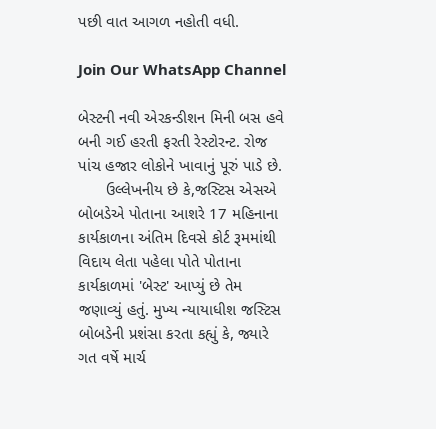પછી વાત આગળ નહોતી વધી.

Join Our WhatsApp Channel

બેસ્ટની નવી એરકન્ડીશન મિની બસ હવે બની ગઈ હરતી ફરતી રેસ્ટોરન્ટ. રોજ પાંચ હજાર લોકોને ખાવાનું પૂરું પાડે છે.
      ઉલ્લેખનીય છે કે,જસ્ટિસ એસએ બોબડેએ પોતાના આશરે 17 મહિનાના કાર્યકાળના અંતિમ દિવસે કોર્ટ રૂમમાંથી વિદાય લેતા પહેલા પોતે પોતાના કાર્યકાળમાં 'બેસ્ટ' આપ્યું છે તેમ જણાવ્યું હતું. મુખ્ય ન્યાયાધીશ જસ્ટિસ બોબડેની પ્રશંસા કરતા કહ્યું કે, જ્યારે ગત વર્ષે માર્ચ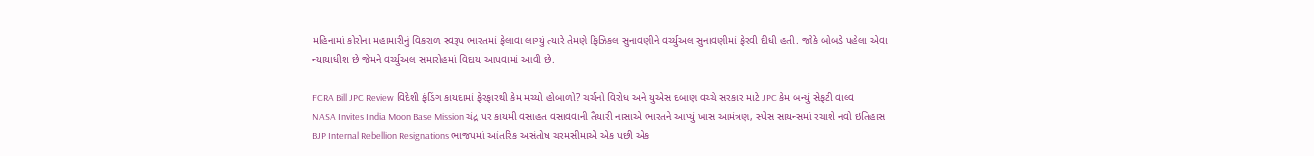મહિનામાં કોરોના મહામારીનું વિકરાળ સ્વરૂપ ભારતમાં ફેલાવા લાગ્યું ત્યારે તેમણે ફિઝિકલ સુનાવણીને વર્ચ્યુઅલ સુનાવણીમાં ફેરવી દીધી હતી. જોકે બોબડે પહેલા એવા ન્યાયાધીશ છે જેમને વર્ચ્યુઅલ સમારોહમાં વિદાય આપવામાં આવી છે.

FCRA Bill JPC Review વિદેશી ફંડિંગ કાયદામાં ફેરફારથી કેમ મચ્યો હોબાળો? ચર્ચનો વિરોધ અને યુએસ દબાણ વચ્ચે સરકાર માટે JPC કેમ બન્યું સેફટી વાલ્વ
NASA Invites India Moon Base Mission ચંદ્ર પર કાયમી વસાહત વસાવવાની તૈયારી નાસાએ ભારતને આપ્યું ખાસ આમંત્રણ, સ્પેસ સાયન્સમાં રચાશે નવો ઇતિહાસ
BJP Internal Rebellion Resignations ભાજપમાં આંતરિક અસંતોષ ચરમસીમાએ એક પછી એક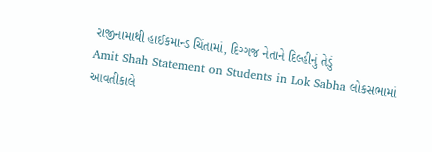રાજીનામાથી હાઈકમાન્ડ ચિંતામાં, દિગ્ગજ નેતાને દિલ્હીનું તેડું
Amit Shah Statement on Students in Lok Sabha લોકસભામાં આવતીકાલે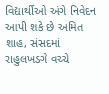વિદ્યાર્થીઓ અંગે નિવેદન આપી શકે છે અમિત શાહ, સંસદમાં રાહુલખડગે વચ્ચે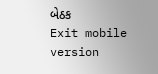બેઠક
Exit mobile version